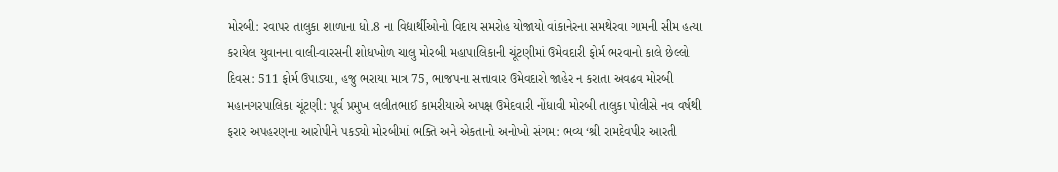મોરબી: રવાપર તાલુકા શાળાના ધો.8 ના વિદ્યાર્થીઓનો વિદાય સમરોહ યોજાયો વાંકાનેરના સમથેરવા ગામની સીમ હત્યા કરાયેલ યુવાનના વાલી-વારસની શોધખોળ ચાલુ મોરબી મહાપાલિકાની ચૂંટણીમાં ઉમેવદારી ફોર્મ ભરવાનો કાલે છેલ્લો દિવસ: 511 ફોર્મ ઉપાડ્યા, હજુ ભરાયા માત્ર 75, ભાજપના સત્તાવાર ઉમેવદારો જાહેર ન કરાતા અવઢવ મોરબી મહાનગરપાલિકા ચૂંટણી: પૂર્વ પ્રમુખ લલીતભાઈ કામરીયાએ અપક્ષ ઉમેદવારી નોંધાવી મોરબી તાલુકા પોલીસે નવ વર્ષથી ફરાર અપહરણના આરોપીને પકડ્યો મોરબીમાં ભક્તિ અને એકતાનો અનોખો સંગમ: ભવ્ય ‘શ્રી રામદેવપીર આરતી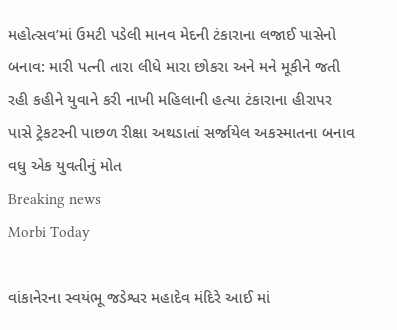મહોત્સવ’માં ઉમટી પડેલી માનવ મેદની ટંકારાના લજાઈ પાસેનો બનાવ: મારી પત્ની તારા લીધે મારા છોકરા અને મને મૂકીને જતી રહી કહીને યુવાને કરી નાખી મહિલાની હત્યા ટંકારાના હીરાપર પાસે ટ્રેકટરની પાછળ રીક્ષા અથડાતાં સર્જાયેલ અકસ્માતના બનાવ વધુ એક યુવતીનું મોત
Breaking news
Morbi Today

વાંકાનેરના સ્વયંભૂ જડેશ્વર મહાદેવ મંદિરે આઈ માં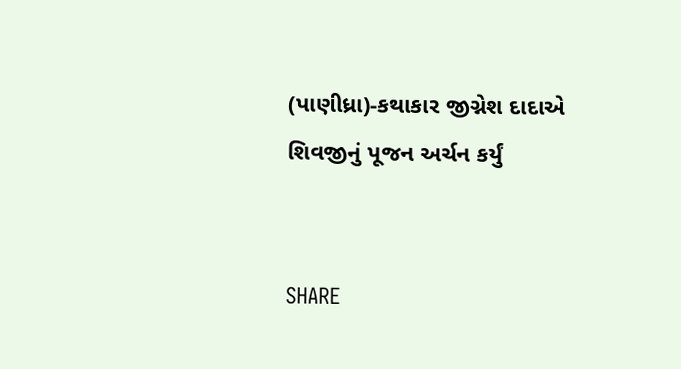(પાણીધ્રા)-કથાકાર જીગ્નેશ દાદાએ શિવજીનું પૂજન અર્ચન કર્યું


SHARE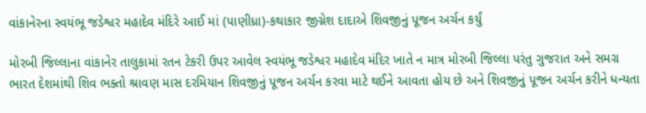વાંકાનેરના સ્વયંભૂ જડેશ્વર મહાદેવ મંદિરે આઈ માં (પાણીધ્રા)-કથાકાર જીગ્નેશ દાદાએ શિવજીનું પૂજન અર્ચન કર્યું

મોરબી જિલ્લાના વાંકાનેર તાલુકામાં રતન ટેકરી ઉપર આવેલ સ્વયંભૂ જડેશ્વર મહાદેવ મંદિર ખાતે ન માત્ર મોરબી જિલ્લા પરંતુ ગુજરાત અને સમગ્ર ભારત દેશમાંથી શિવ ભક્તો શ્રાવણ માસ દરમિયાન શિવજીનું પૂજન અર્ચન કરવા માટે થઈને આવતા હોય છે અને શિવજીનું પૂજન અર્ચન કરીને ધન્યતા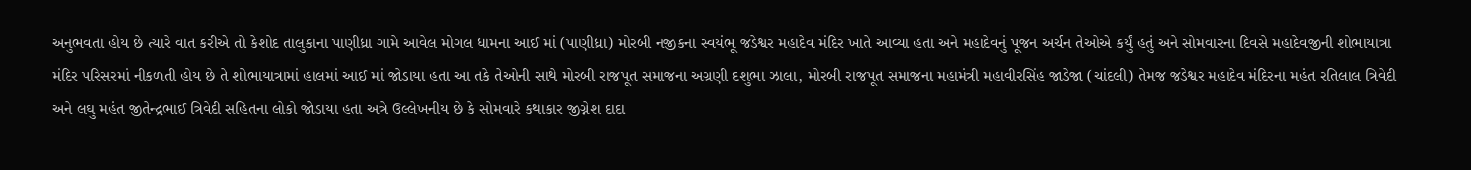અનુભવતા હોય છે ત્યારે વાત કરીએ તો કેશોદ તાલુકાના પાણીધ્રા ગામે આવેલ મોગલ ધામના આઈ માં (પાણીધ્રા) મોરબી નજીકના સ્વયંભૂ જડેશ્વર મહાદેવ મંદિર ખાતે આવ્યા હતા અને મહાદેવનું પૂજન અર્ચન તેઓએ કર્યું હતું અને સોમવારના દિવસે મહાદેવજીની શોભાયાત્રા મંદિર પરિસરમાં નીકળતી હોય છે તે શોભાયાત્રામાં હાલમાં આઈ માં જોડાયા હતા આ તકે તેઓની સાથે મોરબી રાજપૂત સમાજના અગ્રણી દશુભા ઝાલા, મોરબી રાજપૂત સમાજના મહામંત્રી મહાવીરસિંહ જાડેજા (ચાંદલી) તેમજ જડેશ્વર મહાદેવ મંદિરના મહંત રતિલાલ ત્રિવેદી અને લઘુ મહંત જીતેન્દ્રભાઈ ત્રિવેદી સહિતના લોકો જોડાયા હતા અત્રે ઉલ્લેખનીય છે કે સોમવારે કથાકાર જીગ્નેશ દાદા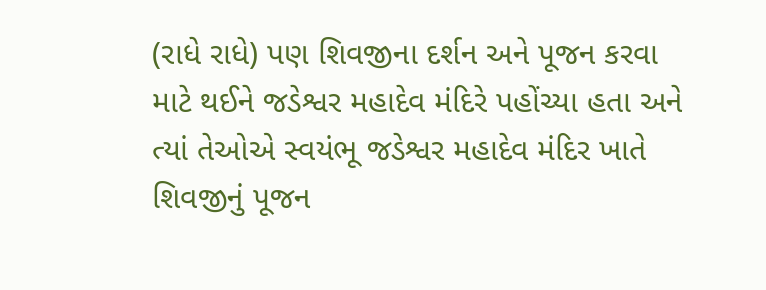(રાધે રાધે) પણ શિવજીના દર્શન અને પૂજન કરવા માટે થઈને જડેશ્વર મહાદેવ મંદિરે પહોંચ્યા હતા અને ત્યાં તેઓએ સ્વયંભૂ જડેશ્વર મહાદેવ મંદિર ખાતે શિવજીનું પૂજન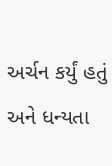અર્ચન કર્યું હતું અને ધન્યતા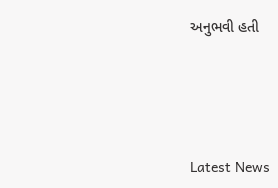અનુભવી હતી






Latest News